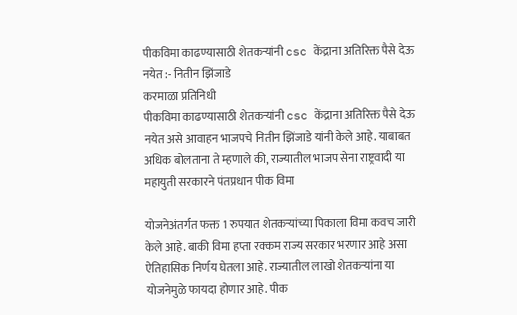पीकविमा काढण्यासाठी शेतकऱ्यांनी csc केंद्राना अतिरिक्त पैसे देऊ नयेत :- नितीन झिंजाडे
करमाळा प्रतिनिधी
पीकविमा काढण्यासाठी शेतकऱ्यांनी csc केंद्राना अतिरिक्त पैसे देऊ नयेत असे आवाहन भाजपचे नितीन झिंजाडे यांनी केले आहे. याबाबत अधिक बोलताना ते म्हणाले की, राज्यातील भाजप सेना राष्ट्रवादी या महायुती सरकारने पंतप्रधान पीक विमा

योजनेअंतर्गत फक्त 1 रुपयात शेतकऱ्यांच्या पिकाला विमा कवच जारी केले आहे. बाकी विमा हप्ता रक्कम राज्य सरकार भरणार आहे असा ऐतिहासिक निर्णय घेतला आहे. राज्यातील लाखो शेतकऱ्यांना या योजनेमुळे फायदा होणार आहे. पीक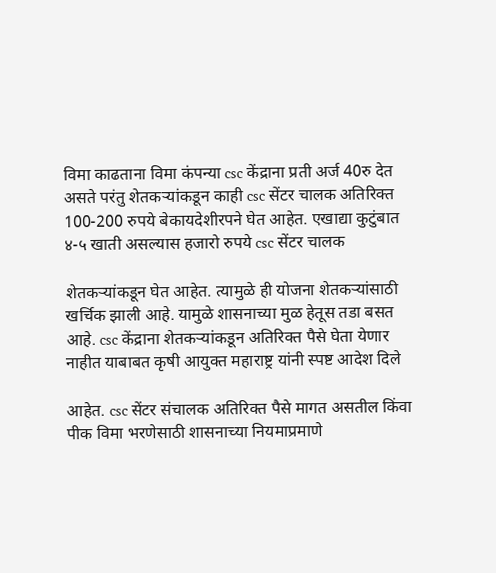विमा काढताना विमा कंपन्या csc केंद्राना प्रती अर्ज 40रु देत असते परंतु शेतकऱ्यांकडून काही csc सेंटर चालक अतिरिक्त 100-200 रुपये बेकायदेशीरपने घेत आहेत. एखाद्या कुटुंबात ४-५ खाती असल्यास हजारो रुपये csc सेंटर चालक

शेतकऱ्यांकडून घेत आहेत. त्यामुळे ही योजना शेतकऱ्यांसाठी खर्चिक झाली आहे. यामुळे शासनाच्या मुळ हेतूस तडा बसत आहे. csc केंद्राना शेतकऱ्यांकडून अतिरिक्त पैसे घेता येणार नाहीत याबाबत कृषी आयुक्त महाराष्ट्र यांनी स्पष्ट आदेश दिले

आहेत. csc सेंटर संचालक अतिरिक्त पैसे मागत असतील किंवा पीक विमा भरणेसाठी शासनाच्या नियमाप्रमाणे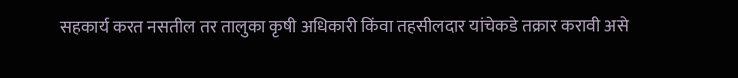सहकार्य करत नसतील तर तालुका कृषी अधिकारी किंवा तहसीलदार यांचेकडे तक्रार करावी असे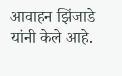आवाहन झिंजाडे यांनी केले आहे.